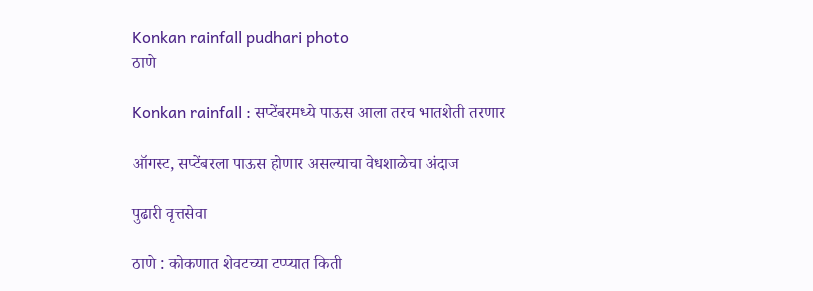Konkan rainfall pudhari photo
ठाणे

Konkan rainfall : सप्टेंबरमध्‍ये पाऊस आला तरच भातशेती तरणार

ऑगस्ट, सप्टेंबरला पाऊस होणार असल्याचा वेधशाळेचा अंदाज

पुढारी वृत्तसेवा

ठाणे : कोकणात शेवटच्या टप्प्यात किती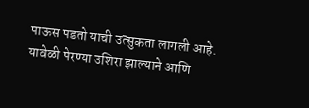पाऊस पडतो याची उत्सुकता लागली आहे. यावेळी पेरण्‍या उशिरा झाल्याने आणि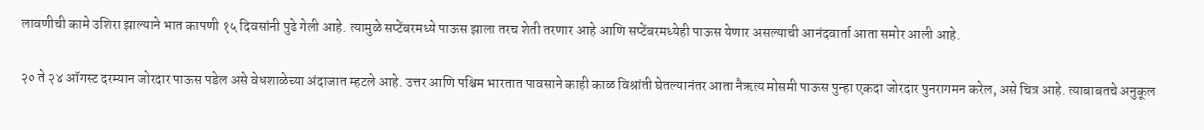लावणीची कामे उशिरा झाल्याने भात कापणी १५ दिवसांनी पुढे गेली आहे. त्यामुळे सप्टेंबरमध्‍ये पाऊस झाला तरच शेती तरणार आहे आणि सप्टेंबरमध्‍येही पाऊस येणार असल्याची आनंदवार्ता आता समोर आली आहे.

२० ते २४ ऑगस्ट दरम्यान जोरदार पाऊस पडेल असे वेधशाळेच्या अंदाजात म्हटले आहे. उत्तर आणि पश्चिम भारतात पावसाने काही काळ विश्रांती घेतल्यानंतर आता नैऋत्य मोसमी पाऊस पुन्हा एकदा जोरदार पुनरागमन करेल, असे चित्र आहे. त्याबाबतचे अनुकूल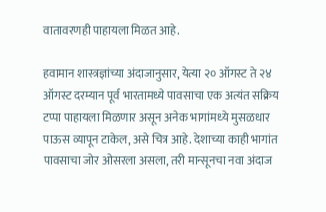वातावरणही पाहायला मिळत आहे.

हवामान शास्त्रज्ञांच्या अंदाजानुसार, येत्या २० ऑगस्ट ते २४ ऑगस्ट दरम्यान पूर्व भारतामध्ये पावसाचा एक अत्यंत सक्रिय टप्पा पाहायला मिळणार असून अनेक भागांमध्‍ये मुसळधार पाऊस व्यापून टाकेल, असे चित्र आहे. देशाच्या काही भागांत पावसाचा जोर ओसरला असला, तरी मान्सूनचा नवा अंदाज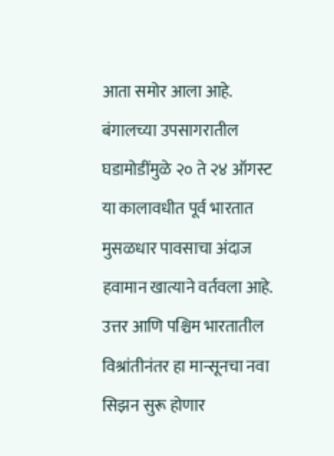आता समोर आला आहे. बंगालच्या उपसागरातील घडामोडींमुळे २० ते २४ ऑगस्ट या कालावधीत पूर्व भारतात मुसळधार पावसाचा अंदाज हवामान खात्याने वर्तवला आहे. उत्तर आणि पश्चिम भारतातील विश्रांतीनंतर हा मान्सूनचा नवा सिझन सुरू होणार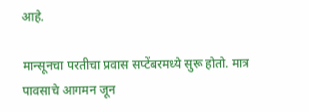आहे.

मान्सूनचा परतीचा प्रवास सप्टेंबरमध्‍ये सुरू होतो. मात्र पावसाचे आगमन जून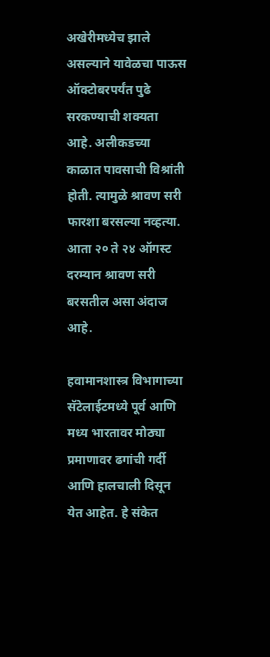अखेरीमध्‍येच झाले असल्याने यावेळचा पाऊस ऑक्टोबरपर्यंत पुढे सरकण्‍याची शक्यता आहे. अलीकडच्या काळात पावसाची विश्रांती होती. त्यामुळे श्रावण सरी फारशा बरसल्या नव्‍हत्या. आता २० ते २४ ऑगस्ट दरम्यान श्रावण सरी बरसतील असा अंदाज आहे.

हवामानशास्त्र विभागाच्या सॅटेलाईटमध्ये पूर्व आणि मध्य भारतावर मोठ्या प्रमाणावर ढगांची गर्दी आणि हालचाली दिसून येत आहेत. हे संकेत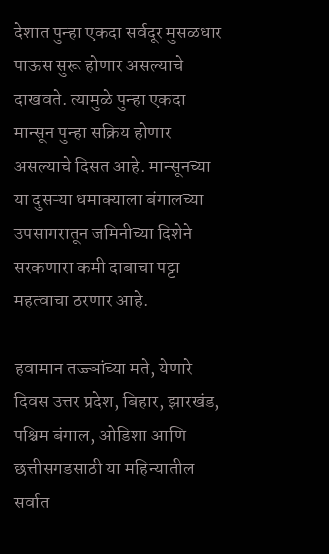देशात पुन्हा एकदा सर्वदूर मुसळधार पाऊस सुरू होणार असल्याचे दाखवते. त्यामुळे पुन्हा एकदा मान्सून पुन्हा सक्रिय होणार असल्याचे दिसत आहे. मान्सूनच्या या दुसऱ्या धमाक्याला बंगालच्या उपसागरातून जमिनीच्या दिशेने सरकणारा कमी दाबाचा पट्टा महत्वाचा ठरणार आहे.

हवामान तज्ज्ञांच्या मते, येणारे दिवस उत्तर प्रदेश, बिहार, झारखंड, पश्चिम बंगाल, ओडिशा आणि छत्तीसगडसाठी या महिन्यातील सर्वात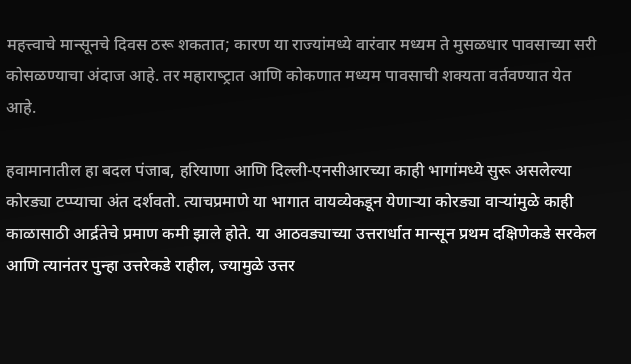महत्त्वाचे मान्सूनचे दिवस ठरू शकतात; कारण या राज्यांमध्ये वारंवार मध्यम ते मुसळधार पावसाच्या सरी कोसळण्याचा अंदाज आहे. तर महाराष्‍ट्रात आणि कोकणात मध्‍यम पावसाची शक्यता वर्तवण्‍यात येत आहे.

हवामानातील हा बदल पंजाब, हरियाणा आणि दिल्ली-एनसीआरच्या काही भागांमध्ये सुरू असलेल्या कोरड्या टप्प्याचा अंत दर्शवतो. त्याचप्रमाणे या भागात वायव्येकडून येणाऱ्या कोरड्या वाऱ्यांमुळे काही काळासाठी आर्द्रतेचे प्रमाण कमी झाले होते. या आठवड्याच्या उत्तरार्धात मान्सून प्रथम दक्षिणेकडे सरकेल आणि त्यानंतर पुन्हा उत्तरेकडे राहील, ज्यामुळे उत्तर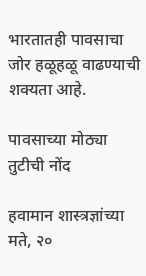भारतातही पावसाचा जोर हळूहळू वाढण्याची शक्यता आहे.

पावसाच्या मोठ्या तुटीची नोंद

हवामान शास्त्रज्ञांच्या मते, २०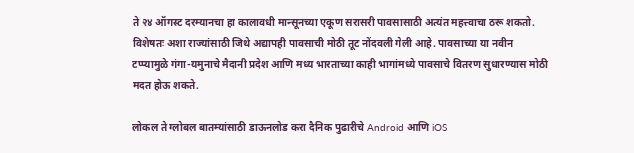ते २४ ऑगस्ट दरम्यानचा हा कालावधी मान्सूनच्या एकूण सरासरी पावसासाठी अत्यंत महत्त्वाचा ठरू शकतो. विशेषतः अशा राज्यांसाठी जिथे अद्यापही पावसाची मोठी तूट नोंदवली गेली आहे. पावसाच्या या नवीन टप्प्यामुळे गंगा-यमुनाचे मैदानी प्रदेश आणि मध्य भारताच्या काही भागांमध्ये पावसाचे वितरण सुधारण्यास मोठी मदत होऊ शकते.

लोकल ते ग्लोबल बातम्यांसाठी डाऊनलोड करा दैनिक पुढारीचे Android आणि iOS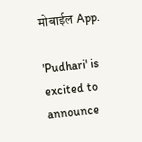मोबाईल App.

'Pudhari' is excited to announce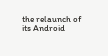the relaunch of its Android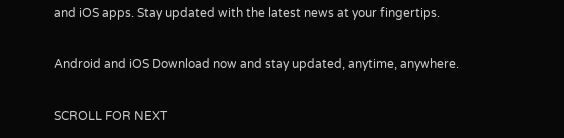and iOS apps. Stay updated with the latest news at your fingertips.

Android and iOS Download now and stay updated, anytime, anywhere.

SCROLL FOR NEXT